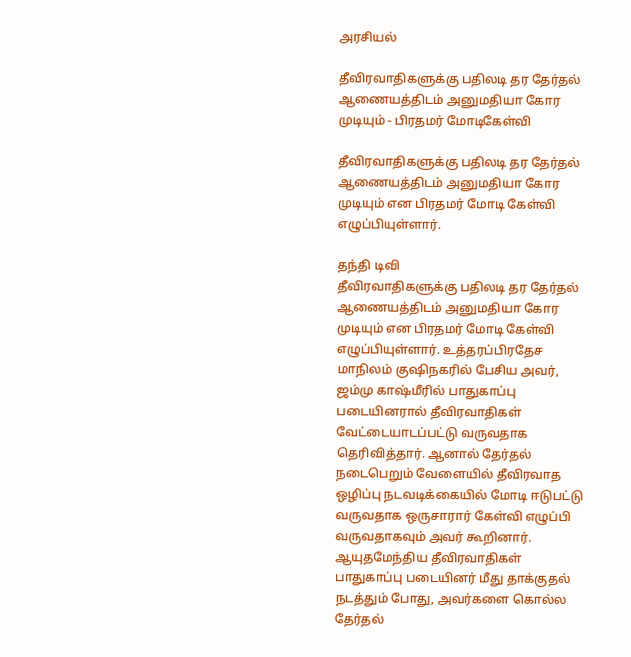அரசியல்

தீவிரவாதிகளுக்கு பதிலடி தர தேர்தல் ஆணையத்திடம் அனுமதியா கோர முடியும் - பிரதமர் மோடிகேள்வி

தீவிரவாதிகளுக்கு பதிலடி தர தேர்தல் ஆணையத்திடம் அனுமதியா கோர முடியும் என பிரதமர் மோடி கேள்வி எழுப்பியுள்ளார்.

தந்தி டிவி
தீவிரவாதிகளுக்கு பதிலடி தர தேர்தல் ஆணையத்திடம் அனுமதியா கோர முடியும் என பிரதமர் மோடி கேள்வி எழுப்பியுள்ளார். உத்தரப்பிரதேச மாநிலம் குஷிநகரில் பேசிய அவர், ஜம்மு காஷ்மீரில் பாதுகாப்பு படையினரால் தீவிரவாதிகள் வேட்டையாடப்பட்டு வருவதாக தெரிவித்தார். ஆனால் தேர்தல் நடைபெறும் வேளையில் தீவிரவாத ஒழிப்பு நடவடிக்கையில் மோடி ஈடுபட்டு வருவதாக ஒருசாரார் கேள்வி எழுப்பி வருவதாகவும் அவர் கூறினார். ஆயுதமேந்திய தீவிரவாதிகள் பாதுகாப்பு படையினர் மீது தாக்குதல் நடத்தும் போது, அவர்களை கொல்ல தேர்தல்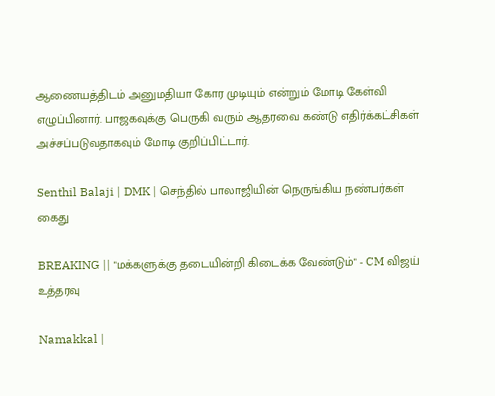ஆணையத்திடம் அனுமதியா கோர முடியும் என்றும் மோடி கேள்வி எழுப்பினார். பாஜகவுக்கு பெருகி வரும் ஆதரவை கண்டு எதிர்க்கட்சிகள் அச்சப்படுவதாகவும் மோடி குறிப்பிட்டார்.

Senthil Balaji | DMK | செந்தில் பாலாஜியின் நெருங்கிய நண்பர்கள் கைது

BREAKING || "மக்களுக்கு தடையின்றி கிடைக்க வேண்டும்" - CM விஜய் உத்தரவு

Namakkal |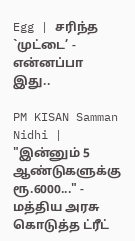Egg | சரிந்த `முட்டை’ - என்னப்பா இது..

PM KISAN Samman Nidhi | "இன்னும் 5 ஆண்டுகளுக்கு ரூ.6000..." - மத்திய அரசு கொடுத்த ட்ரீட்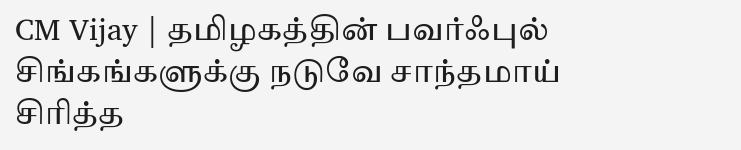CM Vijay | தமிழகத்தின் பவர்ஃபுல் சிங்கங்களுக்கு நடுவே சாந்தமாய் சிரித்த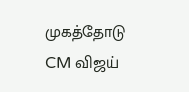முகத்தோடு CM விஜய்